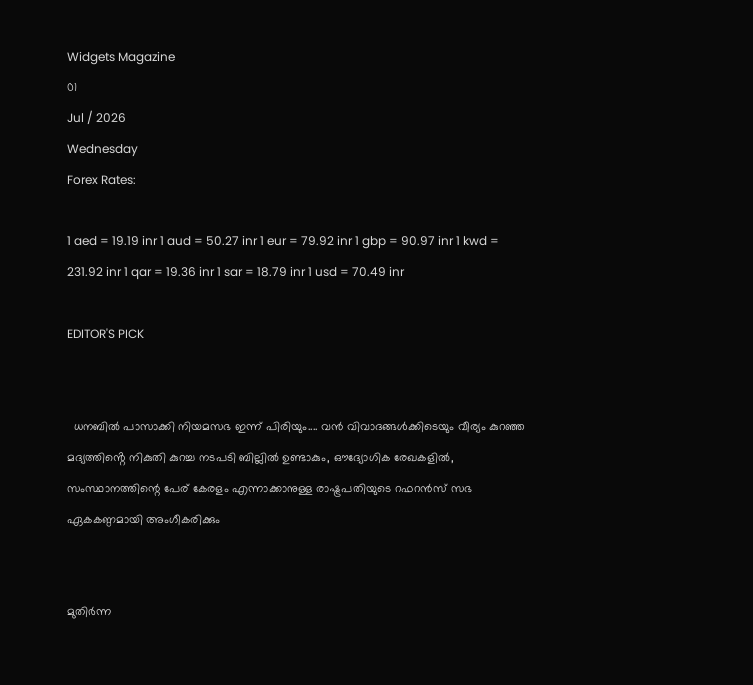Widgets Magazine
01
Jul / 2026
Wednesday
Forex Rates:

1 aed = 19.19 inr 1 aud = 50.27 inr 1 eur = 79.92 inr 1 gbp = 90.97 inr 1 kwd = 231.92 inr 1 qar = 19.36 inr 1 sar = 18.79 inr 1 usd = 70.49 inr

EDITOR'S PICK


  ധനബിൽ പാസാക്കി നിയമസഭ ഇന്ന് പിരിയും.... വൻ വിവാദങ്ങൾക്കിടെയും വീര്യം കുറഞ്ഞ മദ്യത്തിൻ്റെ നികുതി കുറച്ച നടപടി ബില്ലിൽ ഉണ്ടാകും, ഔദ്യോഗിക രേഖകളിൽ, സംസ്ഥാനത്തിന്റെ പേര് കേരളം എന്നാക്കാനുള്ള രാഷ്ട്രപതിയുടെ റഫറൻസ് സഭ ഏകകണ്ഠമായി അംഗീകരിക്കും


മുതിർന്ന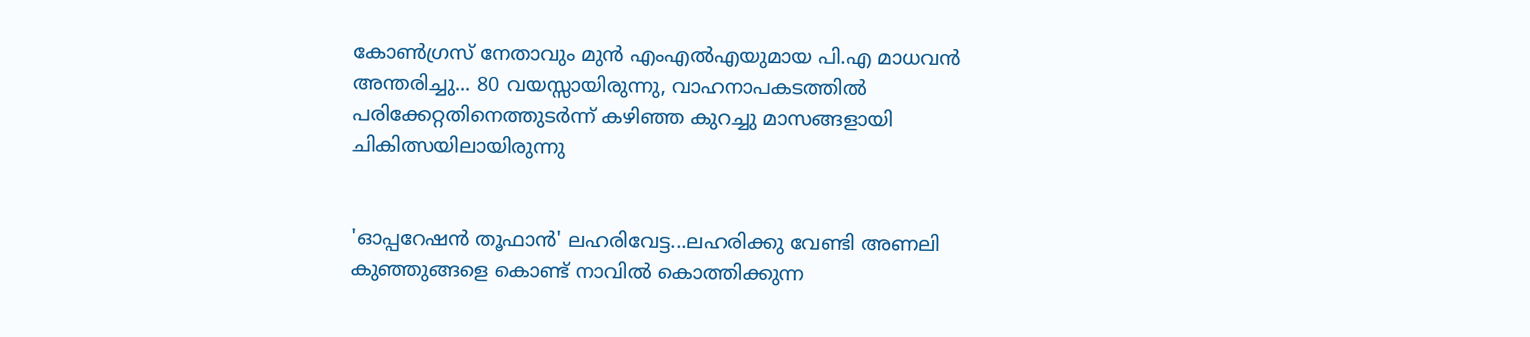കോൺഗ്രസ് നേതാവും മുൻ എംഎൽഎയുമായ പി.എ മാധവൻ അന്തരിച്ചു... 80 വയസ്സായിരുന്നു, വാഹനാപകടത്തിൽ പരിക്കേറ്റതിനെത്തുടർന്ന് കഴിഞ്ഞ കുറച്ചു മാസങ്ങളായി ചികിത്സയിലായിരുന്നു


'ഓപ്പറേഷൻ തൂഫാൻ' ലഹരിവേട്ട...ലഹരിക്കു വേണ്ടി അണലി കുഞ്ഞുങ്ങളെ കൊണ്ട് നാവിൽ കൊത്തിക്കുന്ന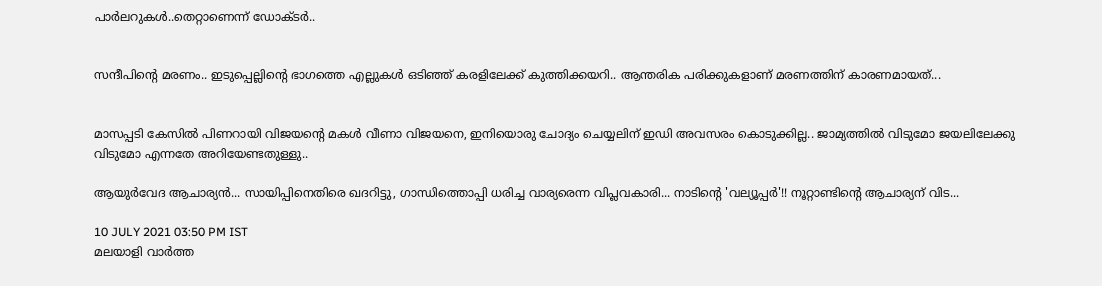പാർലറുകൾ..തെറ്റാണെന്ന് ഡോക്ടർ..


സന്ദീപിന്റെ മരണം.. ഇടുപ്പെല്ലിന്റെ ഭാഗത്തെ എല്ലുകള്‍ ഒടിഞ്ഞ് കരളിലേക്ക് കുത്തിക്കയറി.. ആന്തരിക പരിക്കുകളാണ് മരണത്തിന് കാരണമായത്...


മാസപ്പടി കേസില്‍ പിണറായി വിജയന്റെ മകള്‍ വീണാ വിജയനെ, ഇനിയൊരു ചോദ്യം ചെയ്യലിന് ഇഡി അവസരം കൊടുക്കില്ല.. ജാമ്യത്തില്‍ വിടുമോ ജയലിലേക്കു വിടുമോ എന്നതേ അറിയേണ്ടതുള്ളു..

ആയുർവേദ ആചാര്യൻ... സായിപ്പിനെതിരെ ഖദറിട്ടു, ഗാന്ധിത്തൊപ്പി ധരിച്ച വാര്യരെന്ന വിപ്ലവകാരി... നാടിന്റെ 'വല്യൂപ്പര്‍'!! നൂറ്റാണ്ടിന്റെ ആചാര്യന് വിട...

10 JULY 2021 03:50 PM IST
മലയാളി വാര്‍ത്ത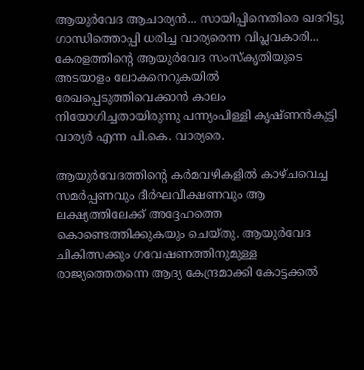ആയുർവേദ ആചാര്യൻ... സായിപ്പിനെതിരെ ഖദറിട്ടു ഗാന്ധിത്തൊപ്പി ധരിച്ച വാര്യരെന്ന വിപ്ലവകാരി... കേരളത്തിന്റെ ആയുര്‍വേദ സംസ്കൃതിയുടെ അടയാളം ലോകനെറുകയില്‍ രേഖപ്പെടുത്തിവെക്കാന്‍ കാലം നിയോഗിച്ചതായിരുന്നു പന്ന്യംപിള്ളി കൃഷ്ണന്‍കുട്ടി വാര്യര്‍ എന്ന പി.കെ. വാര്യരെ.

ആയുര്‍വേദത്തിന്റെ കര്‍മവഴികളില്‍ കാഴ്ചവെച്ച സമര്‍പ്പണവും ദീര്‍ഘവീക്ഷണവും ആ ലക്ഷ്യത്തിലേക്ക് അദ്ദേഹത്തെ കൊണ്ടെത്തിക്കുകയും ചെയ്തു. ആയുര്‍വേദ ചികിത്സക്കും ഗവേഷണത്തിനുമുള്ള രാജ്യത്തെതന്നെ ആദ്യ കേന്ദ്രമാക്കി കോട്ടക്കല്‍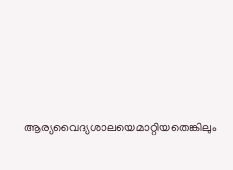ആര്യവൈദ്യശാലയെമാറ്റിയതെങ്കിലും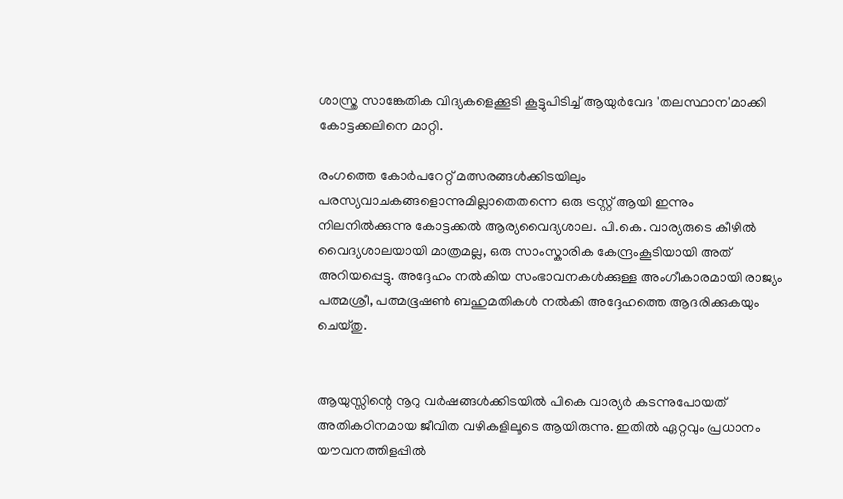ശാസ്ത്ര സാങ്കേതിക വിദ്യകളെക്കൂടി കൂട്ടുപിടിച്ച്‌ ആയുര്‍വേദ 'തലസ്ഥാന'മാക്കി കോട്ടക്കലിനെ മാറ്റി.

രംഗത്തെ കോര്‍പറേറ്റ് മത്സരങ്ങള്‍ക്കിടയിലും പരസ്യവാചകങ്ങളൊന്നുമില്ലാതെതന്നെ ഒരു ട്രസ്റ്റ് ആയി ഇന്നും നിലനില്‍ക്കുന്നു കോട്ടക്കല്‍ ആര്യവൈദ്യശാല. പി.കെ. വാര്യരുടെ കീഴില്‍ വൈദ്യശാലയായി മാത്രമല്ല, ഒരു സാംസ്കാരിക കേന്ദ്രംകൂടിയായി അത് അറിയപ്പെട്ടു. അദ്ദേഹം നല്‍കിയ സംഭാവനകള്‍ക്കുള്ള അംഗീകാരമായി രാജ്യം പത്മശ്രീ, പത്മഭൂഷണ്‍ ബഹുമതികള്‍ നല്‍കി അദ്ദേഹത്തെ ആദരിക്കുകയും ചെയ്തു.


ആയുസ്സിന്റെ നൂറു വര്‍ഷങ്ങള്‍ക്കിടയില്‍ പികെ വാര്യര്‍ കടന്നുപോയത് അതികഠിനമായ ജീവിത വഴികളിലൂടെ ആയിരുന്നു. ഇതില്‍ ഏറ്റവും പ്രധാനം യൗവനത്തിളപ്പില്‍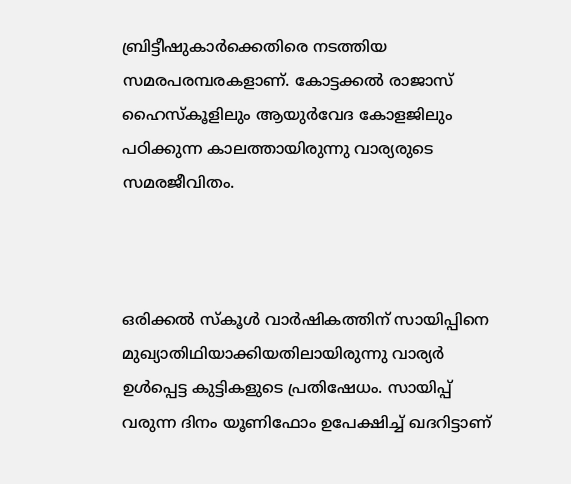ബ്രിട്ടീഷുകാര്‍ക്കെതിരെ നടത്തിയ സമരപരമ്പരകളാണ്. കോട്ടക്കല്‍ രാജാസ് ഹൈസ്‌കൂളിലും ആയുര്‍വേദ കോളജിലും പഠിക്കുന്ന കാലത്തായിരുന്നു വാര്യരുടെ സമരജീവിതം.



ഒരിക്കല്‍ സ്‌കൂള്‍ വാര്‍ഷികത്തിന് സായിപ്പിനെ മുഖ്യാതിഥിയാക്കിയതിലായിരുന്നു വാര്യര്‍ ഉള്‍പ്പെട്ട കുട്ടികളുടെ പ്രതിഷേധം. സായിപ്പ് വരുന്ന ദിനം യൂണിഫോം ഉപേക്ഷിച്ച്‌ ഖദറിട്ടാണ്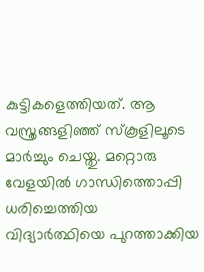കുട്ടികളെത്തിയത്. ആ വസ്ത്രങ്ങളിഞ്ഞ് സ്‌കൂളിലൂടെ മാര്‍ച്ചും ചെയ്തു. മറ്റൊരു വേളയില്‍ ഗാന്ധിത്തൊപ്പി ധരിച്ചെത്തിയ വിദ്യാര്‍ത്ഥിയെ പുറത്താക്കിയ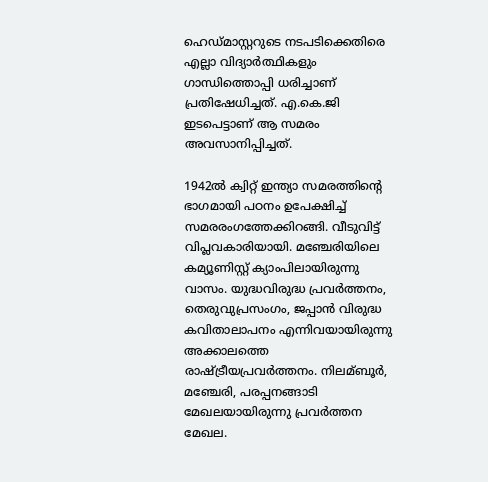ഹെഡ്മാസ്റ്ററുടെ നടപടിക്കെതിരെ എല്ലാ വിദ്യാര്‍ത്ഥികളും ഗാന്ധിത്തൊപ്പി ധരിച്ചാണ് പ്രതിഷേധിച്ചത്. എ.കെ.ജി ഇടപെട്ടാണ് ആ സമരം അവസാനിപ്പിച്ചത്.

1942ല്‍ ക്വിറ്റ് ഇന്ത്യാ സമരത്തിന്റെ ഭാഗമായി പഠനം ഉപേക്ഷിച്ച്‌ സമരരംഗത്തേക്കിറങ്ങി. വീടുവിട്ട് വിപ്ലവകാരിയായി. മഞ്ചേരിയിലെ കമ്യൂണിസ്റ്റ് ക്യാംപിലായിരുന്നു വാസം. യുദ്ധവിരുദ്ധ പ്രവര്‍ത്തനം, തെരുവുപ്രസംഗം, ജപ്പാന്‍ വിരുദ്ധ കവിതാലാപനം എന്നിവയായിരുന്നു അക്കാലത്തെ രാഷ്ട്രീയപ്രവര്‍ത്തനം. നിലമ്ബൂര്‍, മഞ്ചേരി, പരപ്പനങ്ങാടി മേഖലയായിരുന്നു പ്രവര്‍ത്തന മേഖല.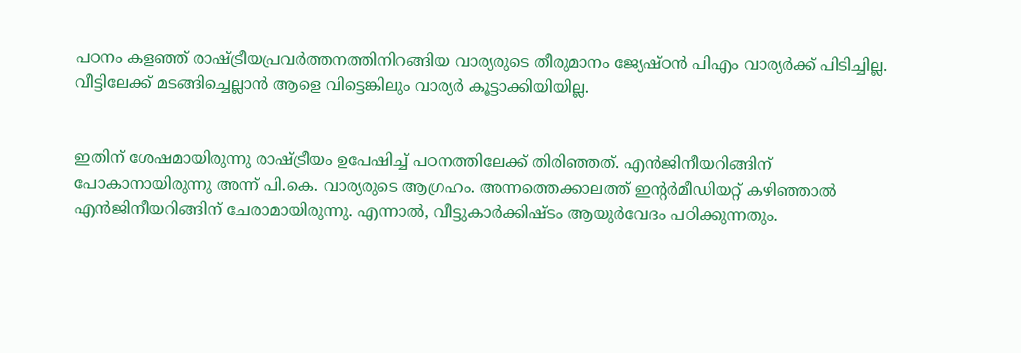പഠനം കളഞ്ഞ് രാഷ്ട്രീയപ്രവര്‍ത്തനത്തിനിറങ്ങിയ വാര്യരുടെ തീരുമാനം ജ്യേഷ്ഠന്‍ പിഎം വാര്യര്‍ക്ക് പിടിച്ചില്ല. വീട്ടിലേക്ക് മടങ്ങിച്ചെല്ലാന്‍ ആളെ വിട്ടെങ്കിലും വാര്യര്‍ കൂട്ടാക്കിയിയില്ല.


ഇതിന് ശേഷമായിരുന്നു രാഷ്ട്രീയം ഉപേഷിച്ച് പഠനത്തിലേക്ക് തിരിഞ്ഞത്. എന്‍ജിനീയറിങ്ങിന് പോകാനായിരുന്നു അന്ന് പി.കെ. വാര്യരുടെ ആഗ്രഹം. അന്നത്തെക്കാലത്ത് ഇന്‍റര്‍മീഡിയറ്റ് കഴിഞ്ഞാല്‍ എന്‍ജിനീയറിങ്ങിന് ചേരാമായിരുന്നു. എന്നാല്‍, വീട്ടുകാര്‍ക്കിഷ്ടം ആയുര്‍വേദം പഠിക്കുന്നതും.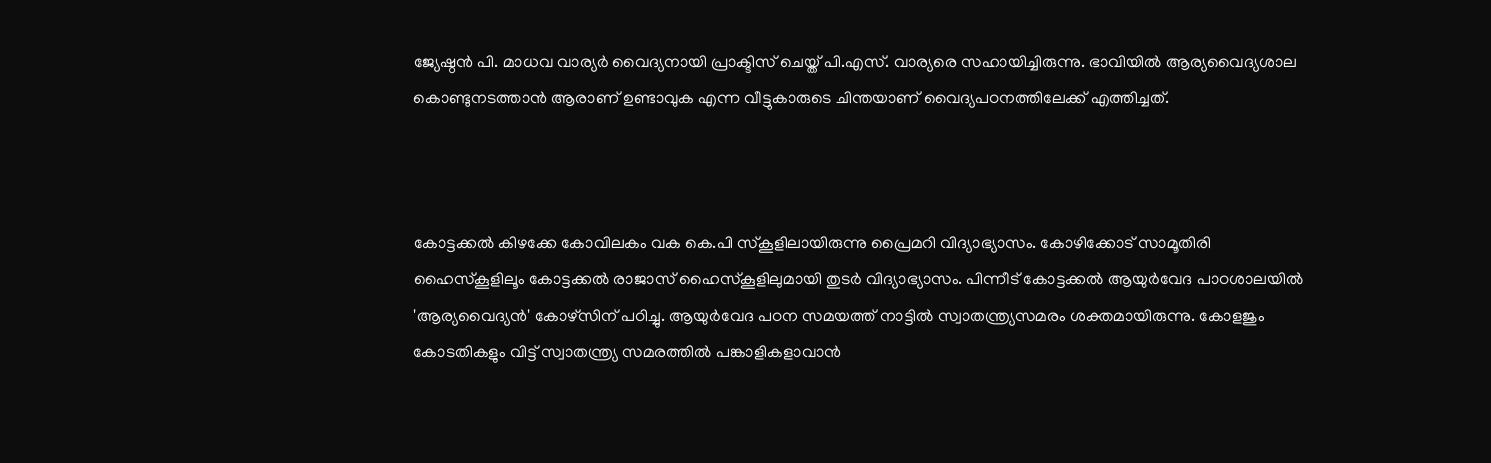ജ്യേഷ്ഠന്‍ പി. മാധവ വാര്യര്‍ വൈദ്യനായി പ്രാക്ടിസ് ചെയ്ത് പി.എസ്. വാര്യരെ സഹായിച്ചിരുന്നു. ഭാവിയില്‍ ആര്യവൈദ്യശാല കൊണ്ടുനടത്താന്‍ ആരാണ് ഉണ്ടാവുക എന്ന വീട്ടുകാരുടെ ചിന്തയാണ് വൈദ്യപഠനത്തിലേക്ക് എത്തിച്ചത്.



കോട്ടക്കല്‍ കിഴക്കേ കോവിലകം വക കെ.പി സ്കൂളിലായിരുന്നു പ്രൈമറി വിദ്യാഭ്യാസം. കോഴിക്കോട് സാമൂതിരി ഹൈസ്കൂളിലൂം കോട്ടക്കല്‍ രാജാസ് ഹൈസ്കൂളിലുമായി തുടര്‍ വിദ്യാഭ്യാസം. പിന്നീട് കോട്ടക്കല്‍ ആയുര്‍വേദ പാഠശാലയില്‍ 'ആര്യവൈദ്യന്‍' കോഴ്സിന് പഠിച്ചു. ആയുര്‍വേദ പഠന സമയത്ത് നാട്ടില്‍ സ്വാതന്ത്ര്യസമരം ശക്തമായിരുന്നു. കോളജും കോടതികളും വിട്ട് സ്വാതന്ത്ര്യ സമരത്തില്‍ പങ്കാളികളാവാന്‍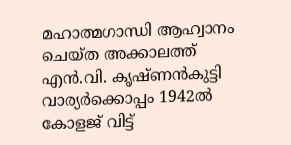മഹാത്മഗാന്ധി ആഹ്വാനം ചെയ്ത അക്കാലത്ത് എന്‍.വി. കൃഷ്ണന്‍കുട്ടി വാര്യര്‍ക്കൊപ്പം 1942ല്‍ കോളജ് വിട്ട്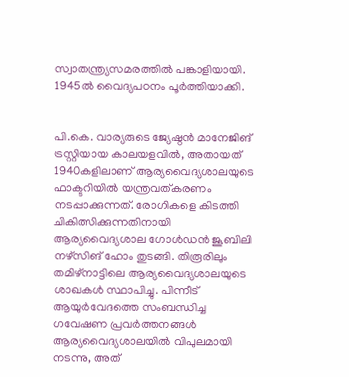സ്വാതന്ത്ര്യസമരത്തില്‍ പങ്കാളിയായി. 1945ല്‍ വൈദ്യപഠനം പൂര്‍ത്തിയാക്കി.


പി.കെ. വാര്യരുടെ ജ്യേഷ്ഠന്‍ മാനേജിങ് ട്രസ്റ്റിയായ കാലയളവില്‍, അതായത് 1940കളിലാണ് ആര്യവൈദ്യശാലയുടെ ഫാക്ടറിയില്‍ യന്ത്രവത്കരണം നടപ്പാക്കുന്നത്. രോഗികളെ കിടത്തി ചികിത്സിക്കുന്നതിനായി ആര്യവൈദ്യശാല ഗോള്‍ഡന്‍ ജൂബിലി നഴ്സിങ് ഹോം തുടങ്ങി. തിരൂരിലും തമിഴ്നാട്ടിലെ ആര്യവൈദ്യശാലയുടെ ശാഖകള്‍ സ്ഥാപിച്ചു. പിന്നീട് ആയുര്‍വേദത്തെ സംബന്ധിച്ച ഗവേഷണ പ്രവര്‍ത്തനങ്ങള്‍ ആര്യവൈദ്യശാലയില്‍ വിപുലമായി നടന്നു, അത്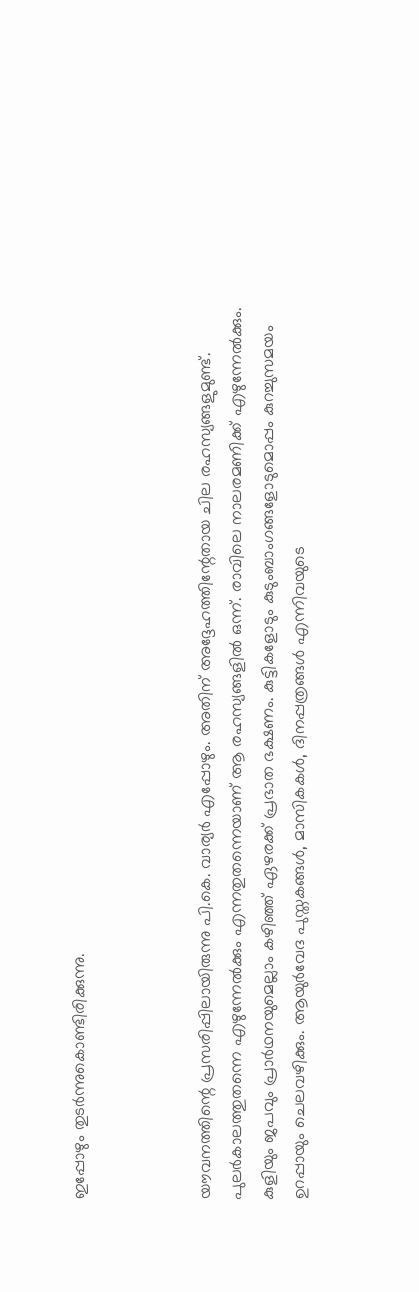ഇപ്പോഴും തുടര്‍ന്നുകൊണ്ടിരിക്കുന്നു.



യൗവനത്തിന്റെ പ്രസരിപ്പിലായിരുന്നു പി.കെ. വാര്യര്‍ എപ്പോഴും. അതിന് അദ്ദേഹത്തിന്റേതായ ചില രഹസ്യങ്ങളുമുണ്ട്. പുലര്‍കാലത്തുതന്നെ എഴുന്നേല്‍ക്കും എന്നതുതന്നെയാണ് ആ രഹസ്യങ്ങളില്‍ ഒന്ന്. രാവിലെ നാലരമണിക്ക് എഴുന്നേല്‍ക്കും. കുളിയും ജപവും പ്രാര്‍ഥനയുമെല്ലാം കഴിഞ്ഞ് ഏഴരക്ക് പ്രഭാത ഭക്ഷണം. കുട്ടികളോടും കുടുംബാംഗങ്ങളോടുമൊപ്പം കുറച്ചുസമയം ഉറപ്പായും ചെലവഴിക്കും. ആയുര്‍വേദ പുസ്തകങ്ങള്‍, മാസികകള്‍, ദിനപ്പത്രങ്ങള്‍ എന്നിവയുടെ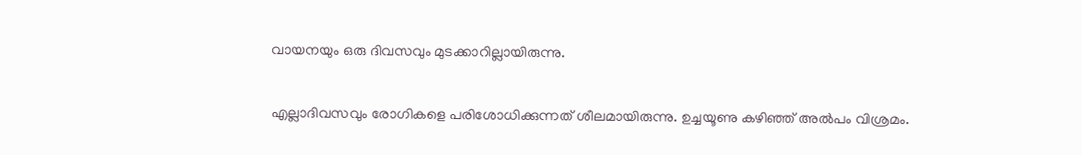വായനയും ഒരു ദിവസവും മുടക്കാറില്ലായിരുന്നു.

എല്ലാദിവസവും രോഗികളെ പരിശോധിക്കുന്നത് ശീലമായിരുന്നു. ഉച്ചയൂണു കഴിഞ്ഞ് അല്‍പം വിശ്രമം.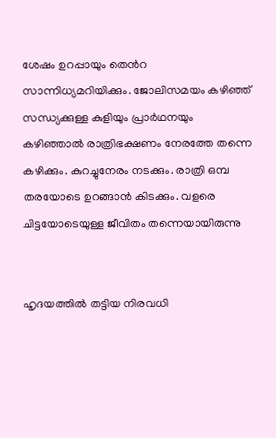ശേഷം ഉറപ്പായും തെന്‍റ സാന്നിധ്യമറിയിക്കും. ജോലിസമയം കഴിഞ്ഞ് സന്ധ്യക്കുള്ള കുളിയും പ്രാര്‍ഥനയും കഴിഞ്ഞാല്‍ രാത്രിഭക്ഷണം നേരത്തേ തന്നെ കഴിക്കും. കുറച്ചുനേരം നടക്കും. രാത്രി ഒമ്പ തരയോടെ ഉറങ്ങാന്‍ കിടക്കും. വളരെ ചിട്ടയോടെയുള്ള ജീവിതം തന്നെയായിരുന്നു


ഹൃദയത്തില്‍ തട്ടിയ നിരവധി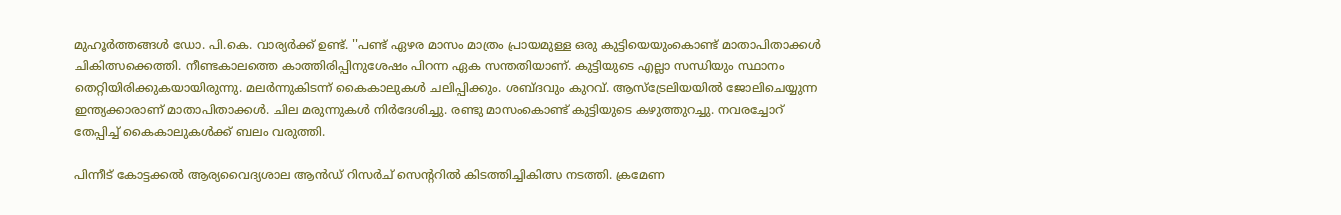മുഹൂര്‍ത്തങ്ങള്‍ ഡോ. പി.കെ. വാര്യര്‍ക്ക് ഉണ്ട്. ''പണ്ട് ഏഴര മാസം മാത്രം പ്രായമുള്ള ഒരു കുട്ടിയെയുംകൊണ്ട് മാതാപിതാക്കള്‍ ചികിത്സക്കെത്തി. നീണ്ടകാലത്തെ കാത്തിരിപ്പിനുശേഷം പിറന്ന ഏക സന്തതിയാണ്. കുട്ടിയുടെ എല്ലാ സന്ധിയും സ്ഥാനം തെറ്റിയിരിക്കുകയായിരുന്നു. മലര്‍ന്നുകിടന്ന് കൈകാലുകള്‍ ചലിപ്പിക്കും. ശബ്ദവും കുറവ്. ആസ്ട്രേലിയയില്‍ ജോലിചെയ്യുന്ന ഇന്ത്യക്കാരാണ് മാതാപിതാക്കള്‍. ചില മരുന്നുകള്‍ നിര്‍ദേശിച്ചു. രണ്ടു മാസംകൊണ്ട് കുട്ടിയുടെ കഴുത്തുറച്ചു. നവരച്ചോറ് തേപ്പിച്ച്‌ കൈകാലുകള്‍ക്ക് ബലം വരുത്തി.

പിന്നീട് കോട്ടക്കല്‍ ആര്യവൈദ്യശാല ആന്‍ഡ് റിസര്‍ച് സെന്‍ററില്‍ കിടത്തിച്ചികിത്സ നടത്തി. ക്രമേണ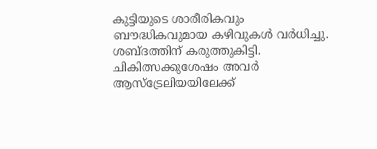കുട്ടിയുടെ ശാരീരികവും ബൗദ്ധികവുമായ കഴിവുകള്‍ വര്‍ധിച്ചു. ശബ്ദത്തിന് കരുത്തുകിട്ടി. ചികിത്സക്കുശേഷം അവര്‍ ആസ്ട്രേലിയയിലേക്ക്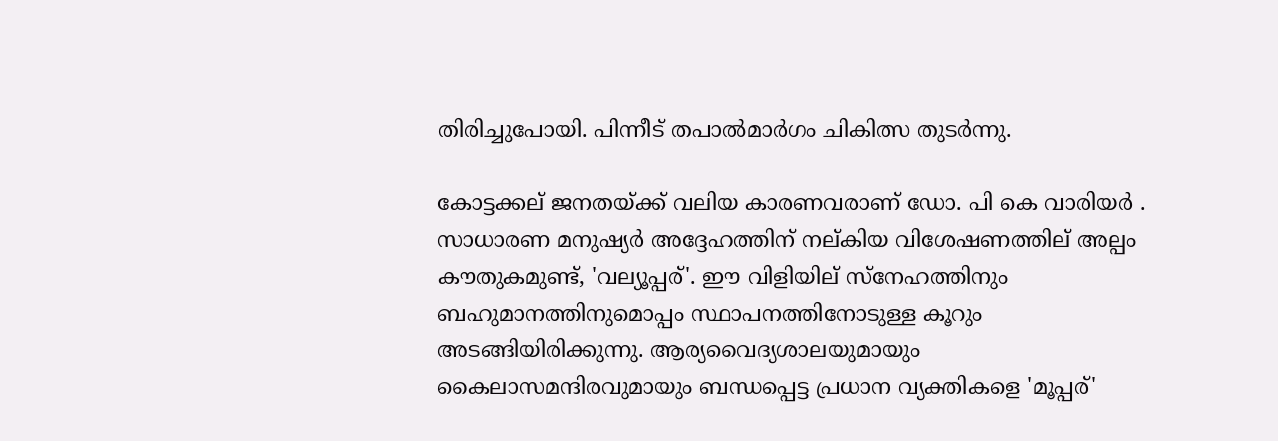തിരിച്ചുപോയി. പിന്നീട് തപാല്‍മാര്‍ഗം ചികിത്സ തുടര്‍ന്നു.

കോട്ടക്കല് ജനതയ്ക്ക് വലിയ കാരണവരാണ് ഡോ. പി കെ വാരിയർ . സാധാരണ മനുഷ്യർ അദ്ദേഹത്തിന് നല്കിയ വിശേഷണത്തില് അല്പം കൗതുകമുണ്ട്, 'വല്യൂപ്പര്'. ഈ വിളിയില് സ്നേഹത്തിനും ബഹുമാനത്തിനുമൊപ്പം സ്ഥാപനത്തിനോടുള്ള കൂറും അടങ്ങിയിരിക്കുന്നു. ആര്യവൈദ്യശാലയുമായും കൈലാസമന്ദിരവുമായും ബന്ധപ്പെട്ട പ്രധാന വ്യക്തികളെ 'മൂപ്പര്'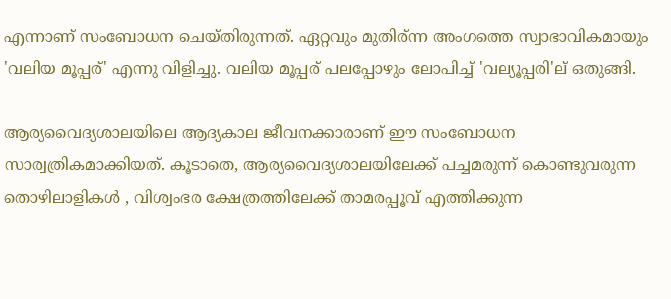എന്നാണ് സംബോധന ചെയ്തിരുന്നത്. ഏറ്റവും മുതിര്ന്ന അംഗത്തെ സ്വാഭാവികമായും 'വലിയ മൂപ്പര്' എന്നു വിളിച്ചു. വലിയ മൂപ്പര് പലപ്പോഴും ലോപിച്ച്‌ 'വല്യൂപ്പരി'ല് ഒതുങ്ങി.

ആര്യവൈദ്യശാലയിലെ ആദ്യകാല ജീവനക്കാരാണ് ഈ സംബോധന സാര്വത്രികമാക്കിയത്. കൂടാതെ, ആര്യവൈദ്യശാലയിലേക്ക് പച്ചമരുന്ന് കൊണ്ടുവരുന്ന തൊഴിലാളികൾ , വിശ്വംഭര ക്ഷേത്രത്തിലേക്ക് താമരപ്പൂവ് എത്തിക്കുന്ന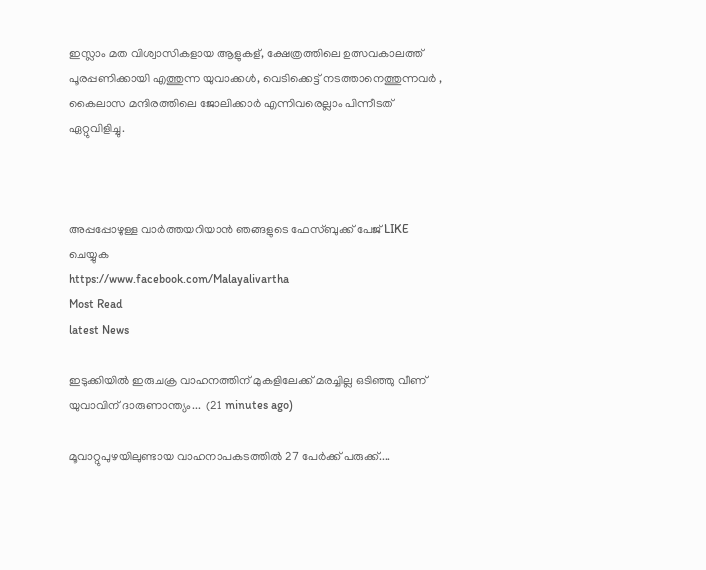ഇസ്ലാം മത വിശ്വാസികളായ ആളുകള്, ക്ഷേത്രത്തിലെ ഉത്സവകാലത്ത് പൂരപ്പണിക്കായി എത്തുന്ന യുവാക്കൾ, വെടിക്കെട്ട് നടത്താനെത്തുന്നവർ , കൈലാസ മന്ദിരത്തിലെ ജോലിക്കാർ എന്നിവരെല്ലാം പിന്നീടത് ഏറ്റുവിളിച്ചു.



അപ്പപ്പോഴുള്ള വാര്‍ത്തയറിയാന്‍ ഞങ്ങളുടെ ഫേസ്‌ബുക്ക്‌ പേജ് LIKE ചെയ്യുക
https://www.facebook.com/Malayalivartha
Most Read
latest News

ഇടുക്കിയിൽ ഇരുചക്ര വാഹനത്തിന് മുകളിലേക്ക് മരച്ചില്ല ഒടിഞ്ഞു വീണ് യുവാവിന് ദാരുണാന്ത്യം...  (21 minutes ago)

മൂവാറ്റുപുഴയിലുണ്ടായ വാഹനാപകടത്തിൽ 27 പേർക്ക് പരുക്ക്....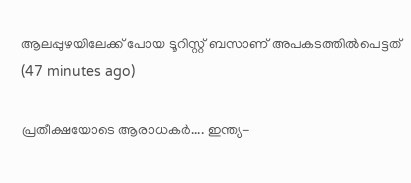ആലപ്പുഴയിലേക്ക് പോയ ടൂറിസ്റ്റ് ബസാണ് അപകടത്തിൽപെട്ടത്  (47 minutes ago)

പ്രതീക്ഷയോടെ ആരാധകർ.... ഇന്ത്യ-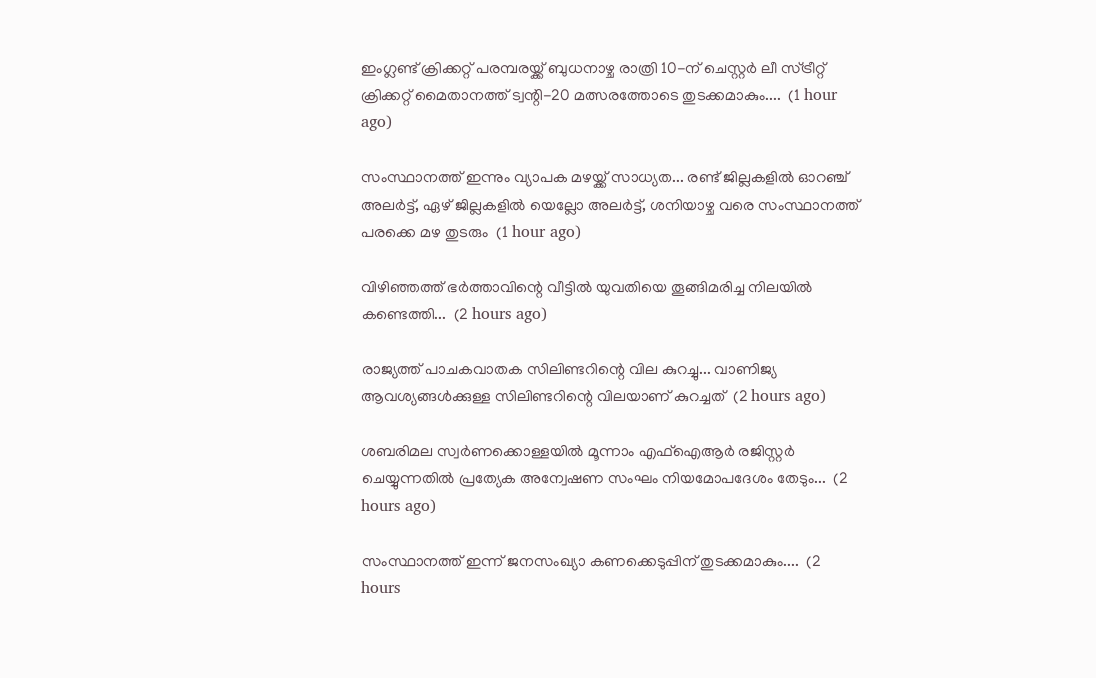ഇംഗ്ലണ്ട് ക്രിക്കറ്റ് പരമ്പരയ്ക്ക് ബുധനാഴ്ച രാത്രി 10-ന് ചെസ്റ്റർ ലീ സ്ട്രീറ്റ് ക്രിക്കറ്റ് മൈതാനത്ത് ട്വന്റി-20 മത്സരത്തോടെ തുടക്കമാകും....  (1 hour ago)

സംസ്ഥാനത്ത് ഇന്നും വ്യാപക മഴയ്ക്ക് സാധ്യത... രണ്ട് ജില്ലകളിൽ ഓറഞ്ച് അലർട്ട്, ഏഴ് ജില്ലകളിൽ യെല്ലോ അലർട്ട്, ശനിയാഴ്ച വരെ സംസ്ഥാനത്ത് പരക്കെ മഴ തുടരും  (1 hour ago)

വിഴിഞ്ഞത്ത് ഭർത്താവിന്റെ വീട്ടിൽ യുവതിയെ തൂങ്ങിമരിച്ച നിലയിൽ കണ്ടെത്തി...  (2 hours ago)

രാജ്യത്ത് പാചകവാതക സിലിണ്ടറിന്റെ വില കുറച്ചു... വാണിജ്യ ആവശ്യങ്ങൾക്കുള്ള സിലിണ്ടറിന്റെ വിലയാണ് കുറച്ചത്  (2 hours ago)

ശബരിമല സ്വർണക്കൊള്ളയിൽ മൂന്നാം എഫ്ഐആർ രജിസ്റ്റർ ചെയ്യുന്നതിൽ പ്രത്യേക അന്വേഷണ സംഘം നിയമോപദേശം തേടും...  (2 hours ago)

സംസ്ഥാനത്ത് ഇന്ന് ജനസംഖ്യാ കണക്കെടുപ്പിന് തുടക്കമാകും....  (2 hours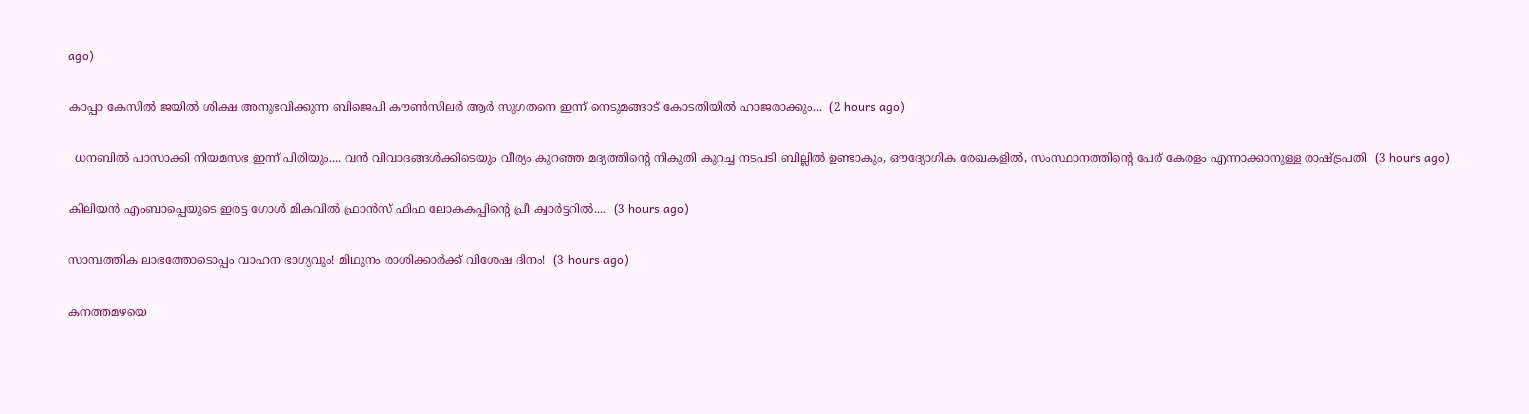ago)

കാപ്പാ കേസിൽ ജയിൽ ശിക്ഷ അനുഭവിക്കുന്ന ബിജെപി കൗൺസിലർ ആർ സുഗതനെ ഇന്ന് നെടുമങ്ങാട് കോടതിയിൽ ഹാജരാക്കും...  (2 hours ago)

  ധനബിൽ പാസാക്കി നിയമസഭ ഇന്ന് പിരിയും.... വൻ വിവാദങ്ങൾക്കിടെയും വീര്യം കുറഞ്ഞ മദ്യത്തിൻ്റെ നികുതി കുറച്ച നടപടി ബില്ലിൽ ഉണ്ടാകും, ഔദ്യോഗിക രേഖകളിൽ, സംസ്ഥാനത്തിന്റെ പേര് കേരളം എന്നാക്കാനുള്ള രാഷ്ട്രപതി  (3 hours ago)

കിലിയന്‍ എംബാപ്പെയുടെ ഇരട്ട ഗോള്‍ മികവില്‍ ഫ്രാന്‍സ് ഫിഫ ലോകകപ്പിന്റെ പ്രീ ക്വാര്‍ട്ടറില്‍....  (3 hours ago)

സാമ്പത്തിക ലാഭത്തോടൊപ്പം വാഹന ഭാഗ്യവും! മിഥുനം രാശിക്കാർക്ക് വിശേഷ ദിനം!  (3 hours ago)

കനത്തമഴയെ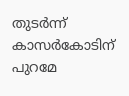തുടര്‍ന്ന് കാസര്‍കോടിന് പുറമേ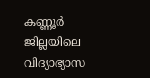കണ്ണൂര്‍ ജില്ലയിലെ വിദ്യാഭ്യാസ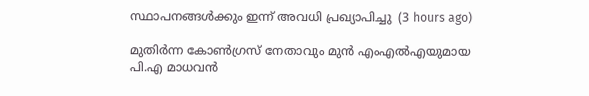സ്ഥാപനങ്ങള്‍ക്കും ഇന്ന് അവധി പ്രഖ്യാപിച്ചു  (3 hours ago)

മുതിർന്ന കോൺഗ്രസ് നേതാവും മുൻ എംഎൽഎയുമായ പി.എ മാധവൻ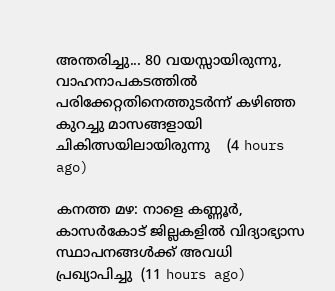അന്തരിച്ചു... 80 വയസ്സായിരുന്നു, വാഹനാപകടത്തിൽ പരിക്കേറ്റതിനെത്തുടർന്ന് കഴിഞ്ഞ കുറച്ചു മാസങ്ങളായി ചികിത്സയിലായിരുന്നു    (4 hours ago)

കനത്ത മഴ: നാളെ കണ്ണൂര്‍, കാസര്‍കോട് ജില്ലകളില്‍ വിദ്യാഭ്യാസ സ്ഥാപനങ്ങള്‍ക്ക് അവധി പ്രഖ്യാപിച്ചു  (11 hours ago)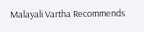Malayali Vartha Recommends